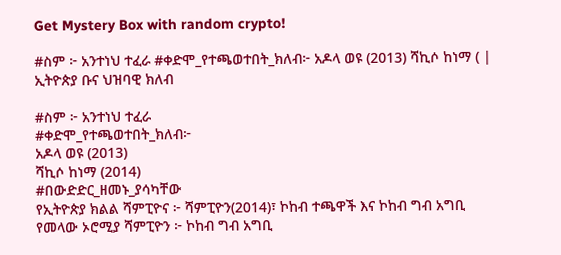Get Mystery Box with random crypto!

#ስም ፦ አንተነህ ተፈራ #ቀድሞ_የተጫወተበት_ክለብ፦ አዶላ ወዩ (2013) ሻኪሶ ከነማ ( | ኢትዮጵያ ቡና ህዝባዊ ክለብ

#ስም ፦ አንተነህ ተፈራ
#ቀድሞ_የተጫወተበት_ክለብ፦
አዶላ ወዩ (2013)
ሻኪሶ ከነማ (2014)
#በውድድር_ዘመኑ_ያሳካቸው
የኢትዮጵያ ክልል ሻምፒዮና ፦ ሻምፒዮን(2014)፣ ኮከብ ተጫዋች እና ኮከብ ግብ አግቢ
የመላው ኦሮሚያ ሻምፒዮን ፦ ኮከብ ግብ አግቢ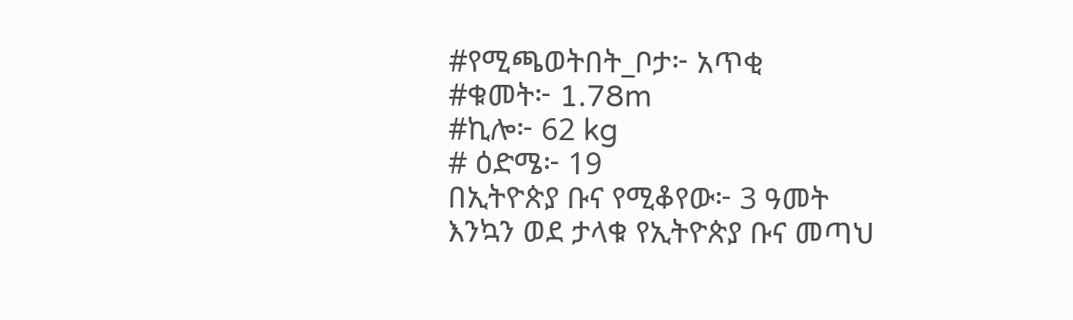#የሚጫወትበት_ቦታ፦ አጥቂ
#ቁመት፦ 1.78m
#ኪሎ፦ 62 kg
# ዕድሜ፦ 19
በኢትዮጵያ ቡና የሚቆየው፦ 3 ዓመት
እንኳን ወደ ታላቁ የኢትዮጵያ ቡና መጣህ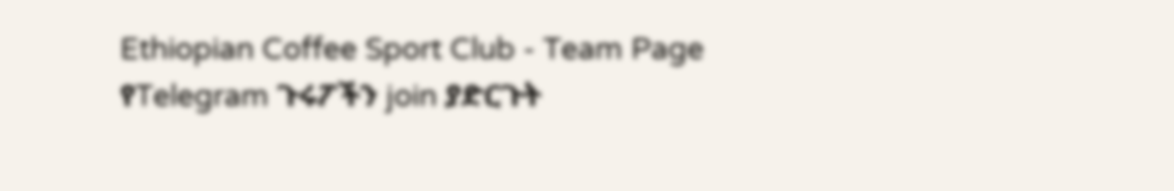Ethiopian Coffee Sport Club - Team Page
የTelegram ጉሩፖችን join ያድርጉት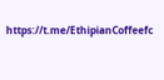https://t.me/EthipianCoffeefc